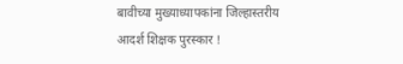बावीच्या मुख्याध्यापकांना जिल्हास्तरीय आदर्श शिक्षक पुरस्कार !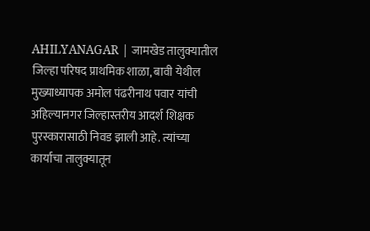AHILYANAGAR | जामखेड तालुक्यातील जिल्हा परिषद प्राथमिक शाळा, बावी येथील मुख्याध्यापक अमोल पंढरीनाथ पवार यांची अहिल्यानगर जिल्हास्तरीय आदर्श शिक्षक पुरस्कारासाठी निवड झाली आहे. त्यांच्या कार्याचा तालुक्यातून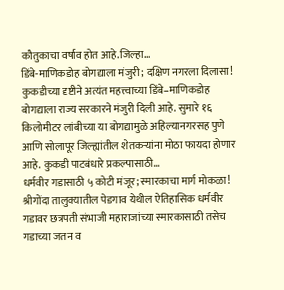कौतुकाचा वर्षाव होत आहे.जिल्हा…
डिंबे-माणिकडोह बोगद्याला मंजुरी; दक्षिण नगरला दिलासा!
कुकडीच्या दृष्टीने अत्यंत महत्त्वाच्या डिंबे–माणिकडोह बोगद्याला राज्य सरकारने मंजुरी दिली आहे. सुमारे १६ किलोमीटर लांबीच्या या बोगद्यामुळे अहिल्यानगरसह पुणे आणि सोलापूर जिल्ह्यांतील शेतकऱ्यांना मोठा फायदा होणार आहे. कुकडी पाटबंधारे प्रकल्पासाठी…
धर्मवीर गडासाठी ५ कोटी मंजूर; स्मारकाचा मार्ग मोकळा!
श्रीगोंदा तालुक्यातील पेडगाव येथील ऐतिहासिक धर्मवीर गडावर छत्रपती संभाजी महाराजांच्या स्मारकासाठी तसेच गडाच्या जतन व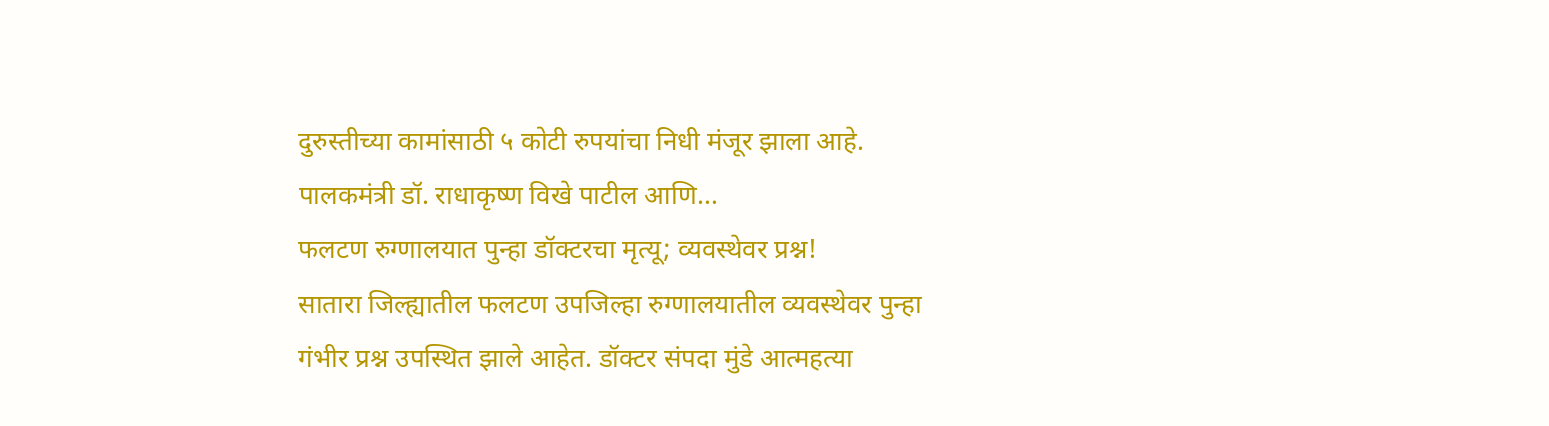दुरुस्तीच्या कामांसाठी ५ कोटी रुपयांचा निधी मंजूर झाला आहे. पालकमंत्री डॉ. राधाकृष्ण विखे पाटील आणि…
फलटण रुग्णालयात पुन्हा डॉक्टरचा मृत्यू; व्यवस्थेवर प्रश्न!
सातारा जिल्ह्यातील फलटण उपजिल्हा रुग्णालयातील व्यवस्थेवर पुन्हा गंभीर प्रश्न उपस्थित झाले आहेत. डॉक्टर संपदा मुंडे आत्महत्या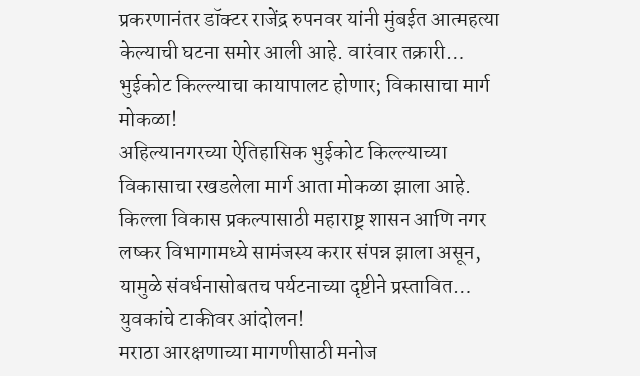प्रकरणानंतर डॉक्टर राजेंद्र रुपनवर यांनी मुंबईत आत्महत्या केल्याची घटना समोर आली आहे. वारंवार तक्रारी…
भुईकोट किल्ल्याचा कायापालट होणार; विकासाचा मार्ग मोकळा!
अहिल्यानगरच्या ऐतिहासिक भुईकोट किल्ल्याच्या विकासाचा रखडलेला मार्ग आता मोकळा झाला आहे. किल्ला विकास प्रकल्पासाठी महाराष्ट्र शासन आणि नगर लष्कर विभागामध्ये सामंजस्य करार संपन्न झाला असून, यामुळे संवर्धनासोबतच पर्यटनाच्या दृष्टीने प्रस्तावित…
युवकांचे टाकीवर आंदोलन!
मराठा आरक्षणाच्या मागणीसाठी मनोज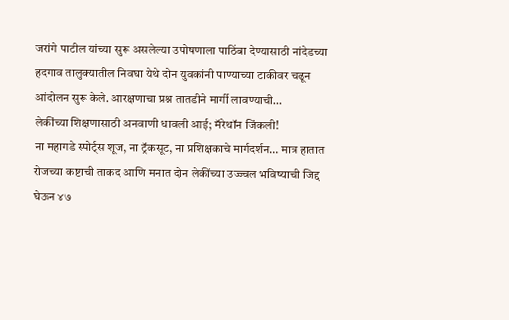जरांगे पाटील यांच्या सुरू असलेल्या उपोषणाला पाठिंबा देण्यासाठी नांदेडच्या हदगाव तालुक्यातील निवघा येथे दोन युवकांनी पाण्याच्या टाकीवर चढून आंदोलन सुरू केले. आरक्षणाचा प्रश्न तातडीने मार्गी लावण्याची…
लेकींच्या शिक्षणासाठी अनवाणी धावली आई; मॅरेथॉन जिंकली!
ना महागडे स्पोर्ट्स शूज, ना ट्रॅकसूट, ना प्रशिक्षकाचे मार्गदर्शन… मात्र हातात रोजच्या कष्टाची ताकद आणि मनात दोन लेकींच्या उज्ज्वल भविष्याची जिद्द घेऊन ४७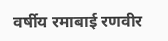वर्षीय रमाबाई रणवीर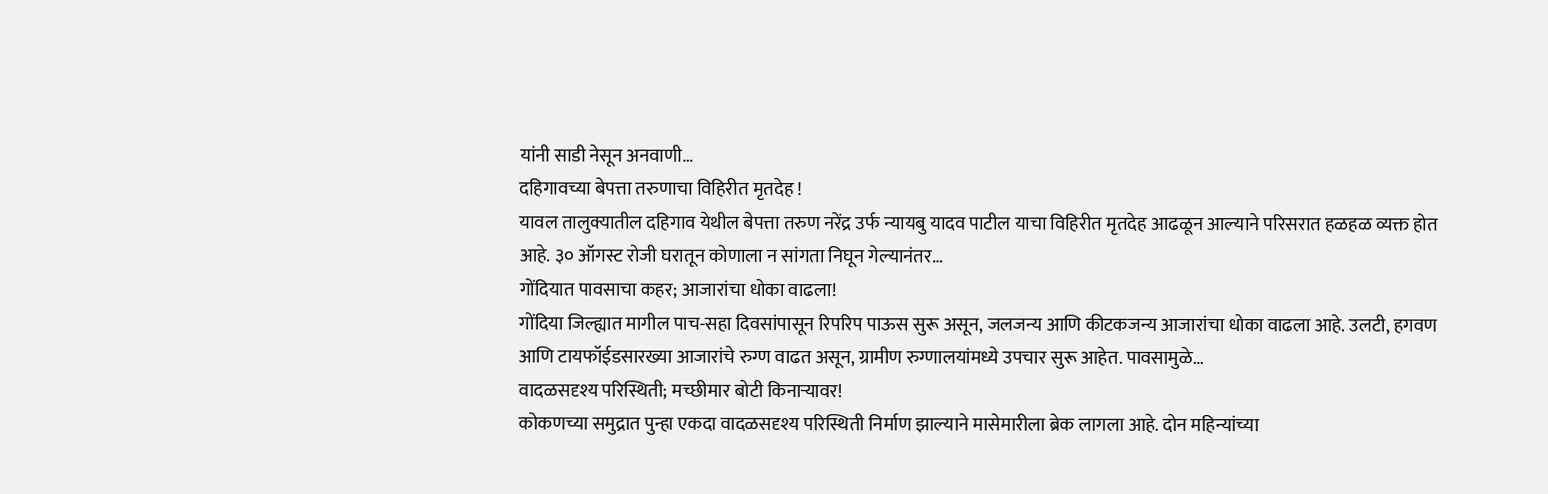यांनी साडी नेसून अनवाणी…
दहिगावच्या बेपत्ता तरुणाचा विहिरीत मृतदेह !
यावल तालुक्यातील दहिगाव येथील बेपत्ता तरुण नरेंद्र उर्फ न्यायबु यादव पाटील याचा विहिरीत मृतदेह आढळून आल्याने परिसरात हळहळ व्यक्त होत आहे. ३० ऑगस्ट रोजी घरातून कोणाला न सांगता निघून गेल्यानंतर…
गोंदियात पावसाचा कहर; आजारांचा धोका वाढला!
गोंदिया जिल्ह्यात मागील पाच-सहा दिवसांपासून रिपरिप पाऊस सुरू असून, जलजन्य आणि कीटकजन्य आजारांचा धोका वाढला आहे. उलटी, हगवण आणि टायफॉईडसारख्या आजारांचे रुग्ण वाढत असून, ग्रामीण रुग्णालयांमध्ये उपचार सुरू आहेत. पावसामुळे…
वादळसदृश्य परिस्थिती; मच्छीमार बोटी किनाऱ्यावर!
कोकणच्या समुद्रात पुन्हा एकदा वादळसदृश्य परिस्थिती निर्माण झाल्याने मासेमारीला ब्रेक लागला आहे. दोन महिन्यांच्या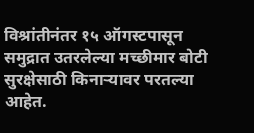विश्रांतीनंतर १५ ऑगस्टपासून समुद्रात उतरलेल्या मच्छीमार बोटी सुरक्षेसाठी किनाऱ्यावर परतल्या आहेत.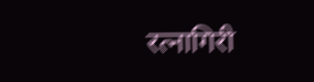रत्नागिरी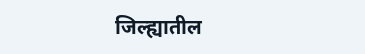जिल्ह्यातील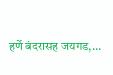हर्णे बंदरासह जयगड,…